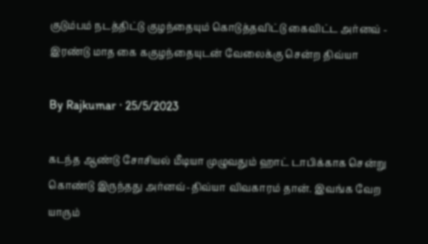குடும்பம் நடத்திட்டு குழந்தையும் கொடுத்தவிட்டு கைவிட்ட அர்னவ் - இரண்டு மாத கை ககுழந்தையுடன் வேலைக்கு சென்ற திவ்யா

By Rajkumar · 25/5/2023

கடந்த ஆண்டு சோசியல் மீடியா முழுவதும் ஹாட் டாபிக்காக சென்று கொண்டு இருந்தது அர்னவ்-திவ்யா விவகாரம் தான். இவங்க வேற யாரும்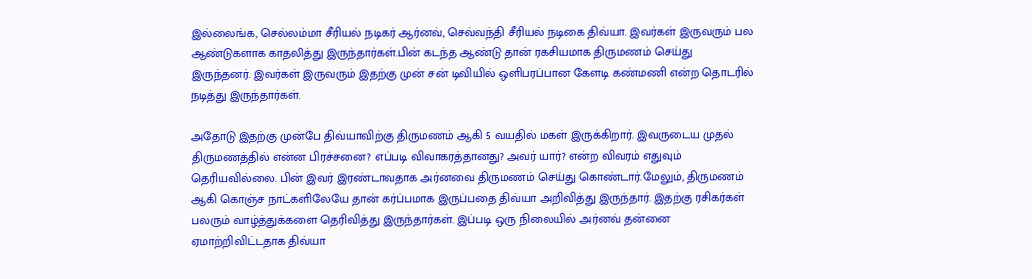இல்லைங்க, செல்லம்மா சீரியல் நடிகர் ஆர்னவ், செவ்வந்தி சீரியல் நடிகை திவ்யா. இவர்கள் இருவரும் பல ஆண்டுகளாக காதலித்து இருந்தார்கள்.பின் கடந்த ஆண்டு தான் ரகசியமாக திருமணம் செய்து இருந்தனர். இவர்கள் இருவரும் இதற்கு முன் சன் டிவியில் ஒளிபரப்பான கேளடி கண்மணி என்ற தொடரில் நடித்து இருந்தார்கள்.

அதோடு இதற்கு முன்பே திவ்யாவிற்கு திருமணம் ஆகி 5 வயதில் மகள் இருக்கிறார். இவருடைய முதல் திருமணத்தில் என்ன பிரச்சனை? எப்படி விவாகரத்தானது? அவர் யார்? என்ற விவரம் எதுவும் தெரியவில்லை. பின் இவர் இரண்டாவதாக அர்னவை திருமணம் செய்து கொண்டார்.மேலும், திருமணம் ஆகி கொஞ்ச நாட்களிலேயே தான் கர்ப்பமாக இருப்பதை திவ்யா அறிவித்து இருந்தார். இதற்கு ரசிகர்கள் பலரும் வாழ்த்துக்களை தெரிவித்து இருந்தார்கள். இப்படி ஒரு நிலையில் அர்னவ் தன்னை ஏமாற்றிவிட்டதாக திவ்யா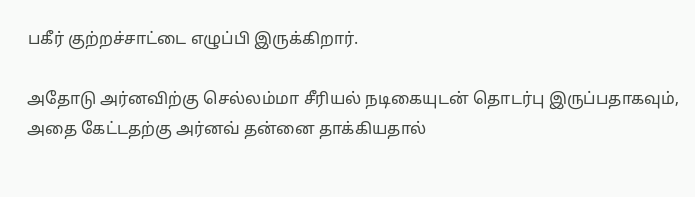பகீர் குற்றச்சாட்டை எழுப்பி இருக்கிறார்.

அதோடு அர்னவிற்கு செல்லம்மா சீரியல் நடிகையுடன் தொடர்பு இருப்பதாகவும், அதை கேட்டதற்கு அர்னவ் தன்னை தாக்கியதால்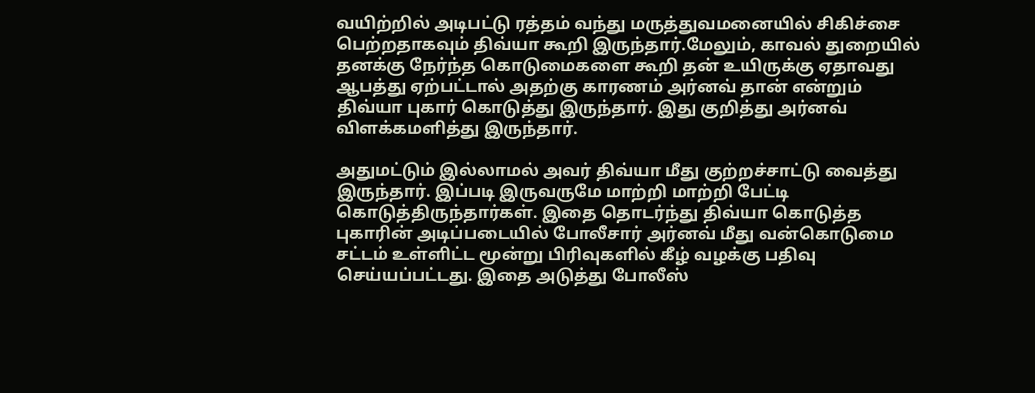வயிற்றில் அடிபட்டு ரத்தம் வந்து மருத்துவமனையில் சிகிச்சை பெற்றதாகவும் திவ்யா கூறி இருந்தார்.மேலும், காவல் துறையில் தனக்கு நேர்ந்த கொடுமைகளை கூறி தன் உயிருக்கு ஏதாவது ஆபத்து ஏற்பட்டால் அதற்கு காரணம் அர்னவ் தான் என்றும் திவ்யா புகார் கொடுத்து இருந்தார். இது குறித்து அர்னவ் விளக்கமளித்து இருந்தார்.

அதுமட்டும் இல்லாமல் அவர் திவ்யா மீது குற்றச்சாட்டு வைத்து இருந்தார். இப்படி இருவருமே மாற்றி மாற்றி பேட்டி கொடுத்திருந்தார்கள். இதை தொடர்ந்து திவ்யா கொடுத்த புகாரின் அடிப்படையில் போலீசார் அர்னவ் மீது வன்கொடுமை சட்டம் உள்ளிட்ட மூன்று பிரிவுகளில் கீழ் வழக்கு பதிவு செய்யப்பட்டது. இதை அடுத்து போலீஸ்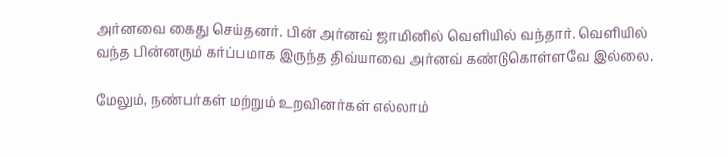அர்னவை கைது செய்தனர். பின் அர்னவ் ஜாமினில் வெளியில் வந்தார். வெளியில் வந்த பின்னரும் கர்ப்பமாக இருந்த திவ்யாவை அர்னவ் கண்டுகொள்ளவே இல்லை.

மேலும், நண்பர்கள் மற்றும் உறவினர்கள் எல்லாம்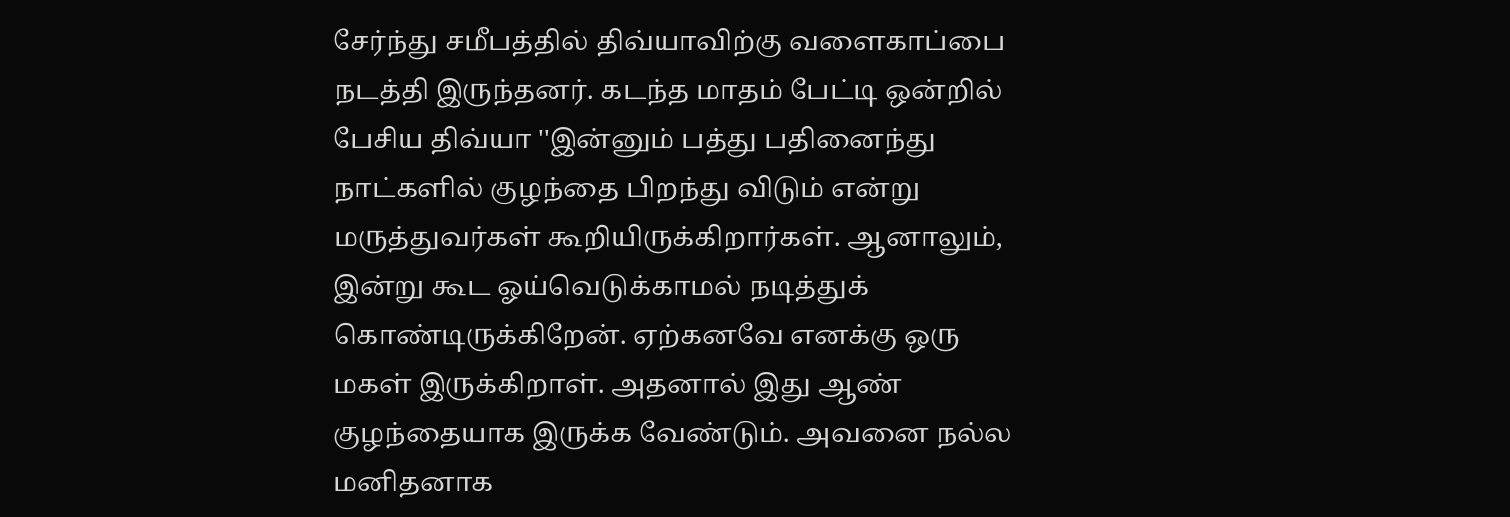சேர்ந்து சமீபத்தில் திவ்யாவிற்கு வளைகாப்பை நடத்தி இருந்தனர். கடந்த மாதம் பேட்டி ஒன்றில் பேசிய திவ்யா ''இன்னும் பத்து பதினைந்து நாட்களில் குழந்தை பிறந்து விடும் என்று மருத்துவர்கள் கூறியிருக்கிறார்கள். ஆனாலும், இன்று கூட ஓய்வெடுக்காமல் நடித்துக் கொண்டிருக்கிறேன். ஏற்கனவே எனக்கு ஒரு மகள் இருக்கிறாள். அதனால் இது ஆண் குழந்தையாக இருக்க வேண்டும். அவனை நல்ல மனிதனாக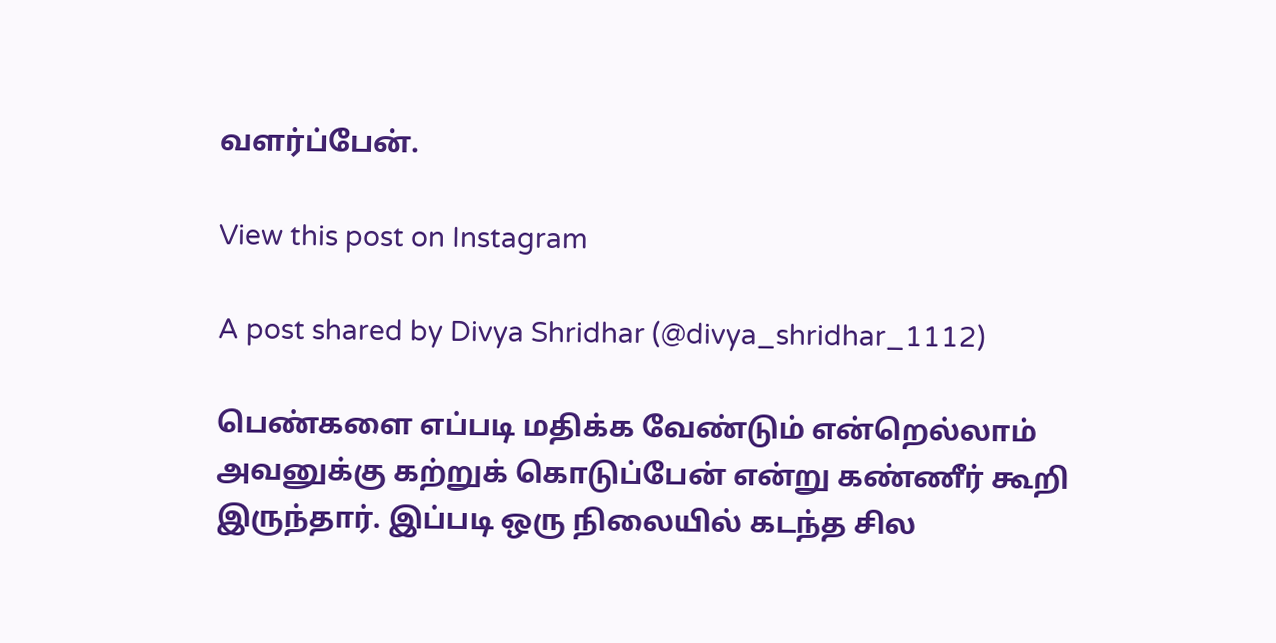வளர்ப்பேன்.

View this post on Instagram

A post shared by Divya Shridhar (@divya_shridhar_1112)

பெண்களை எப்படி மதிக்க வேண்டும் என்றெல்லாம் அவனுக்கு கற்றுக் கொடுப்பேன் என்று கண்ணீர் கூறி இருந்தார். இப்படி ஒரு நிலையில் கடந்த சில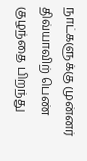நாட்களுக்கு முன்னர் திவ்யாவிற் பெண் குழந்தை பிறந்து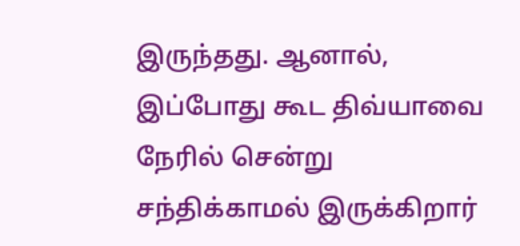இருந்தது. ஆனால், இப்போது கூட திவ்யாவை நேரில் சென்று சந்திக்காமல் இருக்கிறார்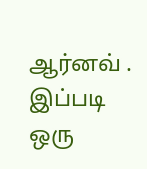ஆர்னவ் . இப்படி ஒரு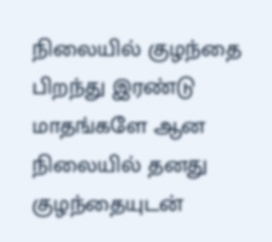நிலையில் குழந்தை பிறந்து இரண்டு மாதங்களே ஆன நிலையில் தனது குழந்தையுடன்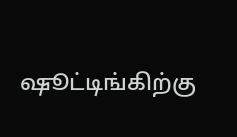ஷூட்டிங்கிற்கு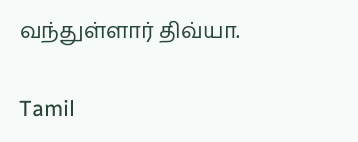வந்துள்ளார் திவ்யா.

Tamil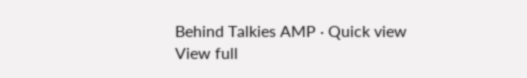Behind Talkies AMP · Quick view
View full